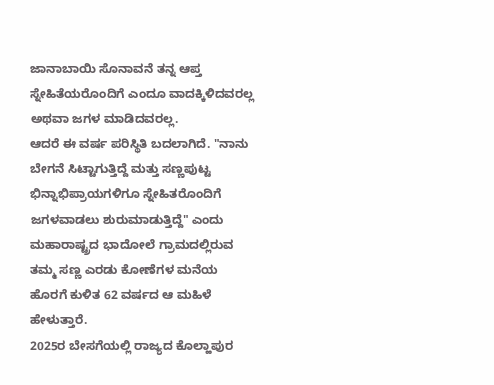ಜಾನಾಬಾಯಿ ಸೊನಾವನೆ ತನ್ನ ಆಪ್ತ ಸ್ನೇಹಿತೆಯರೊಂದಿಗೆ ಎಂದೂ ವಾದಕ್ಕಿಳಿದವರಲ್ಲ ಅಥವಾ ಜಗಳ ಮಾಡಿದವರಲ್ಲ.
ಆದರೆ ಈ ವರ್ಷ ಪರಿಸ್ಥಿತಿ ಬದಲಾಗಿದೆ. "ನಾನು ಬೇಗನೆ ಸಿಟ್ಟಾಗುತ್ತಿದ್ದೆ ಮತ್ತು ಸಣ್ಣಪುಟ್ಟ ಭಿನ್ನಾಭಿಪ್ರಾಯಗಳಿಗೂ ಸ್ನೇಹಿತರೊಂದಿಗೆ ಜಗಳವಾಡಲು ಶುರುಮಾಡುತ್ತಿದ್ದೆ" ಎಂದು ಮಹಾರಾಷ್ಟ್ರದ ಭಾದೋಲೆ ಗ್ರಾಮದಲ್ಲಿರುವ ತಮ್ಮ ಸಣ್ಣ ಎರಡು ಕೋಣೆಗಳ ಮನೆಯ ಹೊರಗೆ ಕುಳಿತ 62 ವರ್ಷದ ಆ ಮಹಿಳೆ ಹೇಳುತ್ತಾರೆ.
2025ರ ಬೇಸಗೆಯಲ್ಲಿ ರಾಜ್ಯದ ಕೊಲ್ಹಾಪುರ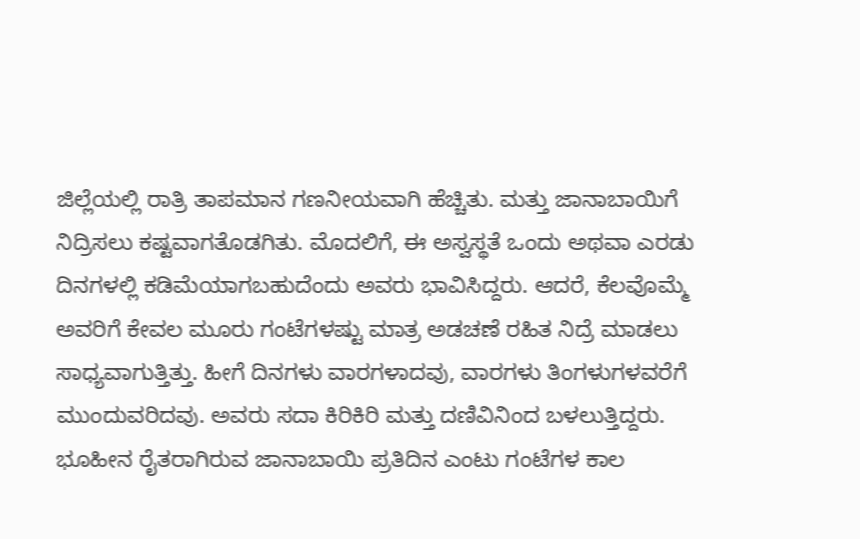ಜಿಲ್ಲೆಯಲ್ಲಿ ರಾತ್ರಿ ತಾಪಮಾನ ಗಣನೀಯವಾಗಿ ಹೆಚ್ಚಿತು. ಮತ್ತು ಜಾನಾಬಾಯಿಗೆ ನಿದ್ರಿಸಲು ಕಷ್ಟವಾಗತೊಡಗಿತು. ಮೊದಲಿಗೆ, ಈ ಅಸ್ವಸ್ಥತೆ ಒಂದು ಅಥವಾ ಎರಡು ದಿನಗಳಲ್ಲಿ ಕಡಿಮೆಯಾಗಬಹುದೆಂದು ಅವರು ಭಾವಿಸಿದ್ದರು. ಆದರೆ, ಕೆಲವೊಮ್ಮೆ ಅವರಿಗೆ ಕೇವಲ ಮೂರು ಗಂಟೆಗಳಷ್ಟು ಮಾತ್ರ ಅಡಚಣೆ ರಹಿತ ನಿದ್ರೆ ಮಾಡಲು ಸಾಧ್ಯವಾಗುತ್ತಿತ್ತು. ಹೀಗೆ ದಿನಗಳು ವಾರಗಳಾದವು, ವಾರಗಳು ತಿಂಗಳುಗಳವರೆಗೆ ಮುಂದುವರಿದವು. ಅವರು ಸದಾ ಕಿರಿಕಿರಿ ಮತ್ತು ದಣಿವಿನಿಂದ ಬಳಲುತ್ತಿದ್ದರು.
ಭೂಹೀನ ರೈತರಾಗಿರುವ ಜಾನಾಬಾಯಿ ಪ್ರತಿದಿನ ಎಂಟು ಗಂಟೆಗಳ ಕಾಲ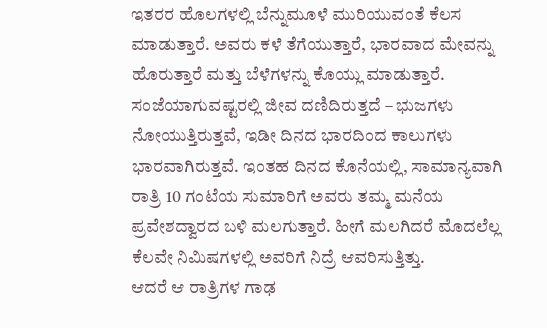ಇತರರ ಹೊಲಗಳಲ್ಲಿ ಬೆನ್ನುಮೂಳೆ ಮುರಿಯುವಂತೆ ಕೆಲಸ ಮಾಡುತ್ತಾರೆ. ಅವರು ಕಳೆ ತೆಗೆಯುತ್ತಾರೆ, ಭಾರವಾದ ಮೇವನ್ನು ಹೊರುತ್ತಾರೆ ಮತ್ತು ಬೆಳೆಗಳನ್ನು ಕೊಯ್ಲು ಮಾಡುತ್ತಾರೆ. ಸಂಜೆಯಾಗುವಷ್ಟರಲ್ಲಿ ಜೀವ ದಣಿದಿರುತ್ತದೆ – ಭುಜಗಳು ನೋಯುತ್ತಿರುತ್ತವೆ, ಇಡೀ ದಿನದ ಭಾರದಿಂದ ಕಾಲುಗಳು ಭಾರವಾಗಿರುತ್ತವೆ. ಇಂತಹ ದಿನದ ಕೊನೆಯಲ್ಲಿ, ಸಾಮಾನ್ಯವಾಗಿ ರಾತ್ರಿ 10 ಗಂಟೆಯ ಸುಮಾರಿಗೆ ಅವರು ತಮ್ಮ ಮನೆಯ ಪ್ರವೇಶದ್ವಾರದ ಬಳಿ ಮಲಗುತ್ತಾರೆ. ಹೀಗೆ ಮಲಗಿದರೆ ಮೊದಲೆಲ್ಲ ಕೆಲವೇ ನಿಮಿಷಗಳಲ್ಲಿ ಅವರಿಗೆ ನಿದ್ರೆ ಆವರಿಸುತ್ತಿತ್ತು.
ಆದರೆ ಆ ರಾತ್ರಿಗಳ ಗಾಢ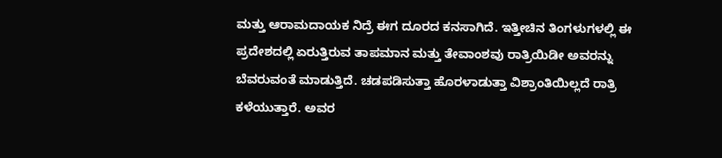ಮತ್ತು ಆರಾಮದಾಯಕ ನಿದ್ರೆ ಈಗ ದೂರದ ಕನಸಾಗಿದೆ. ಇತ್ತೀಚಿನ ತಿಂಗಳುಗಳಲ್ಲಿ ಈ ಪ್ರದೇಶದಲ್ಲಿ ಏರುತ್ತಿರುವ ತಾಪಮಾನ ಮತ್ತು ತೇವಾಂಶವು ರಾತ್ರಿಯಿಡೀ ಅವರನ್ನು ಬೆವರುವಂತೆ ಮಾಡುತ್ತಿದೆ. ಚಡಪಡಿಸುತ್ತಾ ಹೊರಳಾಡುತ್ತಾ ವಿಶ್ರಾಂತಿಯಿಲ್ಲದೆ ರಾತ್ರಿ ಕಳೆಯುತ್ತಾರೆ. ಅವರ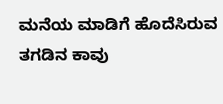ಮನೆಯ ಮಾಡಿಗೆ ಹೊದೆಸಿರುವ ತಗಡಿನ ಕಾವು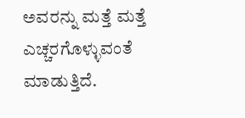ಅವರನ್ನು ಮತ್ತೆ ಮತ್ತೆ ಎಚ್ಚರಗೊಳ್ಳುವಂತೆ ಮಾಡುತ್ತಿದೆ.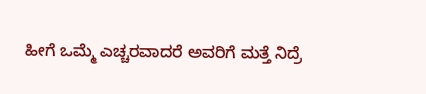ಹೀಗೆ ಒಮ್ಮೆ ಎಚ್ಚರವಾದರೆ ಅವರಿಗೆ ಮತ್ತೆ ನಿದ್ರೆ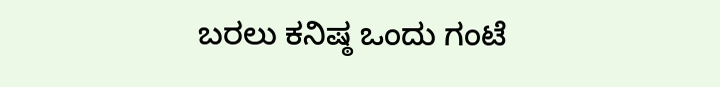ಬರಲು ಕನಿಷ್ಠ ಒಂದು ಗಂಟೆ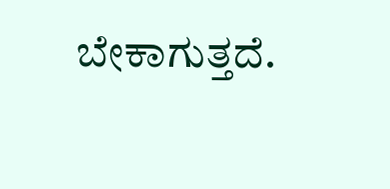ಬೇಕಾಗುತ್ತದೆ.